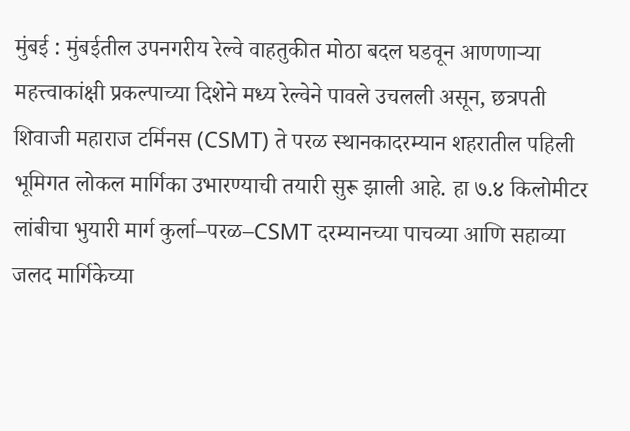मुंबई : मुंबईतील उपनगरीय रेल्वे वाहतुकीत मोठा बदल घडवून आणणाऱ्या महत्त्वाकांक्षी प्रकल्पाच्या दिशेने मध्य रेल्वेने पावले उचलली असून, छत्रपती शिवाजी महाराज टर्मिनस (CSMT) ते परळ स्थानकादरम्यान शहरातील पहिली भूमिगत लोकल मार्गिका उभारण्याची तयारी सुरू झाली आहे. हा ७.४ किलोमीटर लांबीचा भुयारी मार्ग कुर्ला–परळ–CSMT दरम्यानच्या पाचव्या आणि सहाव्या जलद मार्गिकेच्या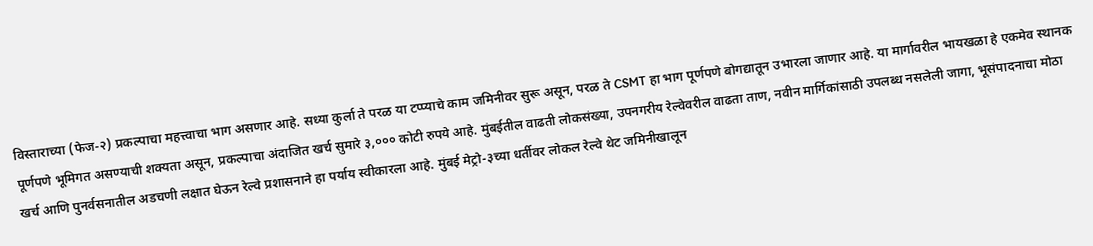विस्ताराच्या (फेज-२) प्रकल्पाचा महत्त्वाचा भाग असणार आहे. सध्या कुर्ला ते परळ या टप्प्याचे काम जमिनीवर सुरू असून, परळ ते CSMT हा भाग पूर्णपणे बोगद्यातून उभारला जाणार आहे. या मार्गावरील भायखळा हे एकमेव स्थानक पूर्णपणे भूमिगत असण्याची शक्यता असून, प्रकल्पाचा अंदाजित खर्च सुमारे ३,००० कोटी रुपये आहे. मुंबईतील वाढती लोकसंख्या, उपनगरीय रेल्वेवरील वाढता ताण, नवीन मार्गिकांसाठी उपलब्ध नसलेली जागा, भूसंपादनाचा मोठा खर्च आणि पुनर्वसनातील अडचणी लक्षात घेऊन रेल्वे प्रशासनाने हा पर्याय स्वीकारला आहे. मुंबई मेट्रो-३च्या धर्तीवर लोकल रेल्वे थेट जमिनीखालून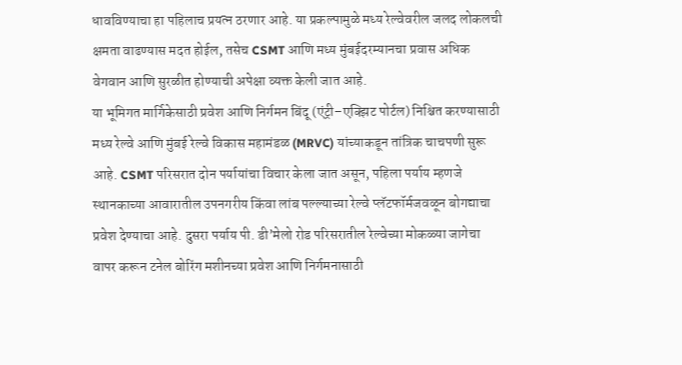धावविण्याचा हा पहिलाच प्रयत्न ठरणार आहे. या प्रकल्पामुळे मध्य रेल्वेवरील जलद लोकलची क्षमता वाढण्यास मदत होईल, तसेच CSMT आणि मध्य मुंबईदरम्यानचा प्रवास अधिक वेगवान आणि सुरळीत होण्याची अपेक्षा व्यक्त केली जात आहे.
या भूमिगत मार्गिकेसाठी प्रवेश आणि निर्गमन बिंदू (एंट्री–एक्झिट पोर्टल) निश्चित करण्यासाठी मध्य रेल्वे आणि मुंबई रेल्वे विकास महामंडळ (MRVC) यांच्याकडून तांत्रिक चाचपणी सुरू आहे. CSMT परिसरात दोन पर्यायांचा विचार केला जात असून, पहिला पर्याय म्हणजे स्थानकाच्या आवारातील उपनगरीय किंवा लांब पल्ल्याच्या रेल्वे प्लॅटफॉर्मजवळून बोगद्याचा प्रवेश देण्याचा आहे. दुसरा पर्याय पी. डी’मेलो रोड परिसरातील रेल्वेच्या मोकळ्या जागेचा वापर करून टनेल बोरिंग मशीनच्या प्रवेश आणि निर्गमनासाठी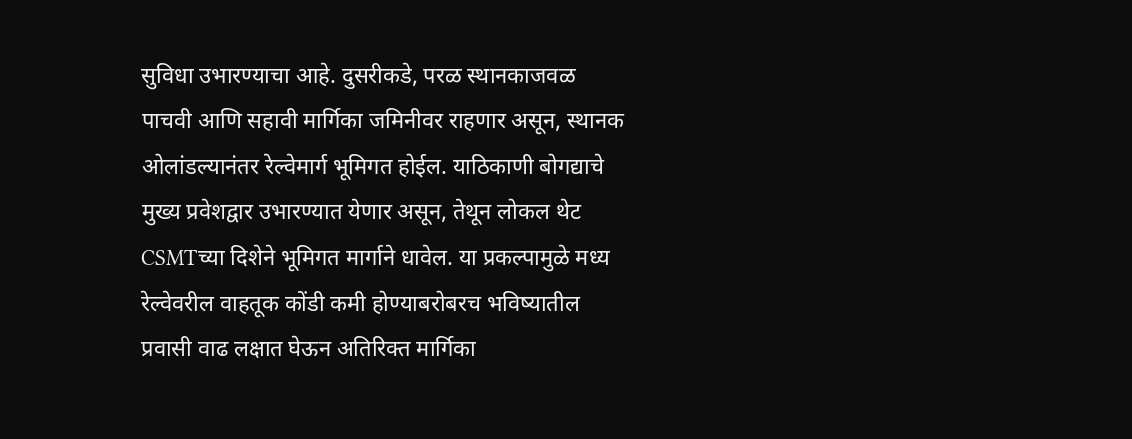सुविधा उभारण्याचा आहे. दुसरीकडे, परळ स्थानकाजवळ पाचवी आणि सहावी मार्गिका जमिनीवर राहणार असून, स्थानक ओलांडल्यानंतर रेल्वेमार्ग भूमिगत होईल. याठिकाणी बोगद्याचे मुख्य प्रवेशद्वार उभारण्यात येणार असून, तेथून लोकल थेट CSMTच्या दिशेने भूमिगत मार्गाने धावेल. या प्रकल्पामुळे मध्य रेल्वेवरील वाहतूक कोंडी कमी होण्याबरोबरच भविष्यातील प्रवासी वाढ लक्षात घेऊन अतिरिक्त मार्गिका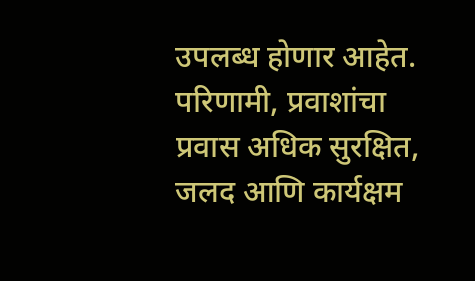उपलब्ध होणार आहेत. परिणामी, प्रवाशांचा प्रवास अधिक सुरक्षित, जलद आणि कार्यक्षम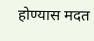होण्यास मदत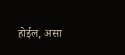होईल, असा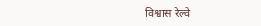विश्वास रेल्वे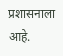प्रशासनाला आहे.